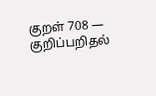குறள் 708 — குறிப்பறிதல்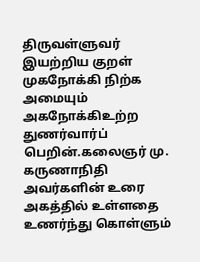திருவள்ளுவர் இயற்றிய குறள்
முகநோக்கி நிற்க அமையும் அகநோக்கிஉற்ற துணர்வார்ப் பெறின்.கலைஞர் மு. கருணாநிதி அவர்களின் உரை
அகத்தில் உள்ளதை உணர்ந்து கொள்ளும்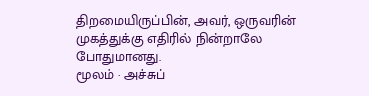திறமையிருப்பின், அவர், ஒருவரின் முகத்துக்கு எதிரில் நின்றாலே போதுமானது.
மூலம் · அச்சுப்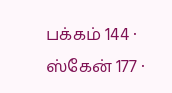பக்கம் 144 · ஸ்கேன் 177 ·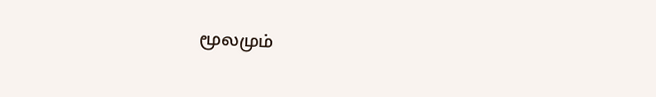மூலமும்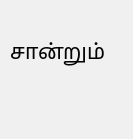சான்றும்